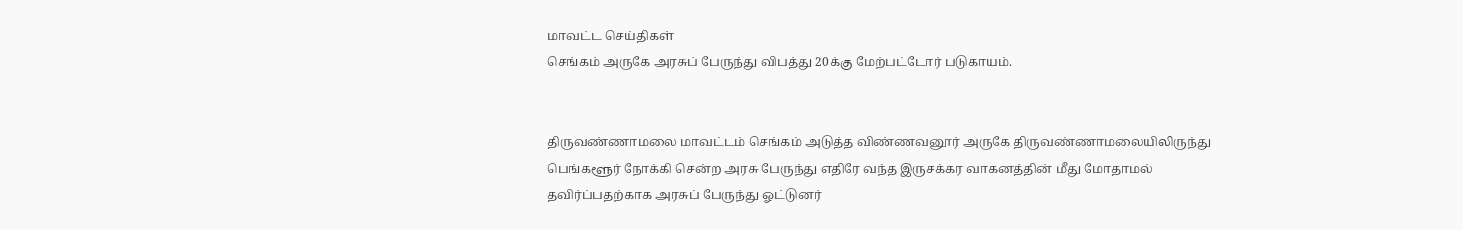மாவட்ட செய்திகள்
செங்கம் அருகே அரசுப் பேருந்து விபத்து 20க்கு மேற்பட்டோர் படுகாயம்.


திருவண்ணாமலை மாவட்டம் செங்கம் அடுத்த விண்ணவனூர் அருகே திருவண்ணாமலையிலிருந்து பெங்களூர் நோக்கி சென்ற அரசு பேருந்து எதிரே வந்த இருசக்கர வாகனத்தின் மீது மோதாமல் தவிர்ப்பதற்காக அரசுப் பேருந்து ஓட்டுனர்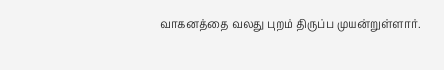வாகனத்தை வலது புறம் திருப்ப முயன்றுள்ளார்.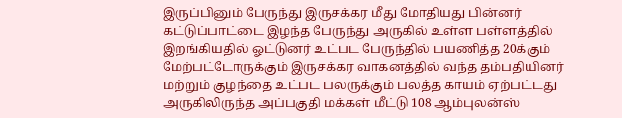இருப்பினும் பேருந்து இருசக்கர மீது மோதியது பின்னர் கட்டுப்பாட்டை இழந்த பேருந்து அருகில் உள்ள பள்ளத்தில் இறங்கியதில் ஓட்டுனர் உட்பட பேருந்தில் பயணித்த 20க்கும் மேற்பட்டோருக்கும் இருசக்கர வாகனத்தில் வந்த தம்பதியினர் மற்றும் குழந்தை உட்பட பலருக்கும் பலத்த காயம் ஏற்பட்டது அருகிலிருந்த அப்பகுதி மக்கள் மீட்டு 108 ஆம்புலன்ஸ்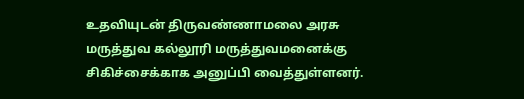உதவியுடன் திருவண்ணாமலை அரசு மருத்துவ கல்லூரி மருத்துவமனைக்கு சிகிச்சைக்காக அனுப்பி வைத்துள்ளனர்.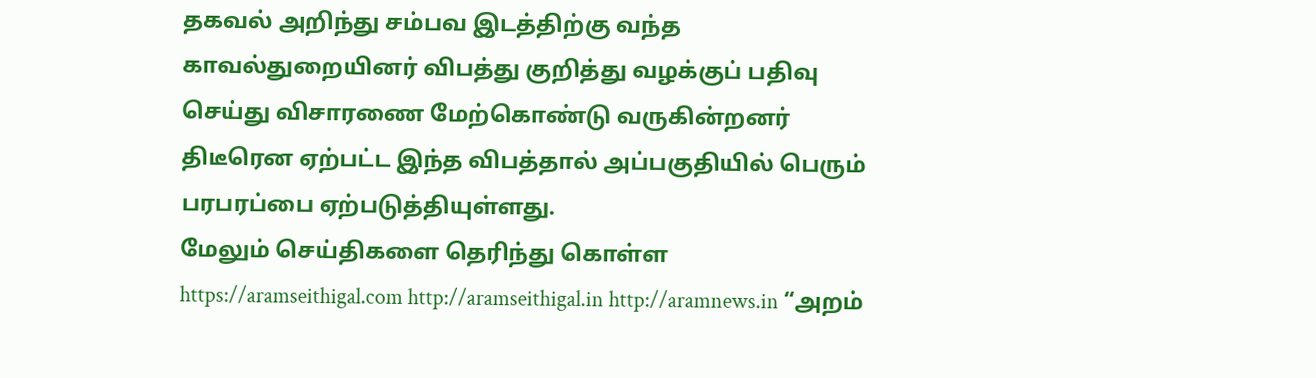தகவல் அறிந்து சம்பவ இடத்திற்கு வந்த காவல்துறையினர் விபத்து குறித்து வழக்குப் பதிவு செய்து விசாரணை மேற்கொண்டு வருகின்றனர் திடீரென ஏற்பட்ட இந்த விபத்தால் அப்பகுதியில் பெரும் பரபரப்பை ஏற்படுத்தியுள்ளது.
மேலும் செய்திகளை தெரிந்து கொள்ள https://aramseithigal.com http://aramseithigal.in http://aramnews.in “அறம்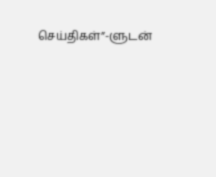செய்திகள்”-ளுடன்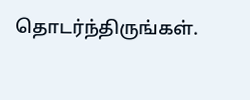தொடர்ந்திருங்கள்.